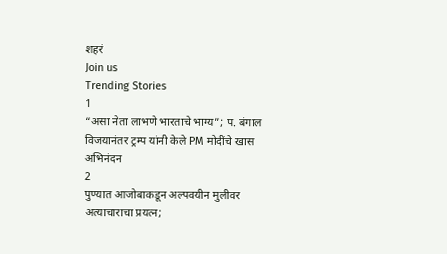शहरं
Join us
Trending Stories
1
“असा नेता लाभणे भारताचे भाग्य”; प. बंगाल विजयानंतर ट्रम्प यांनी केले PM मोदींचे खास अभिनंदन
2
पुण्यात आजोबाकडून अल्पवयीन मुलीवर अत्याचाराचा प्रयत्न;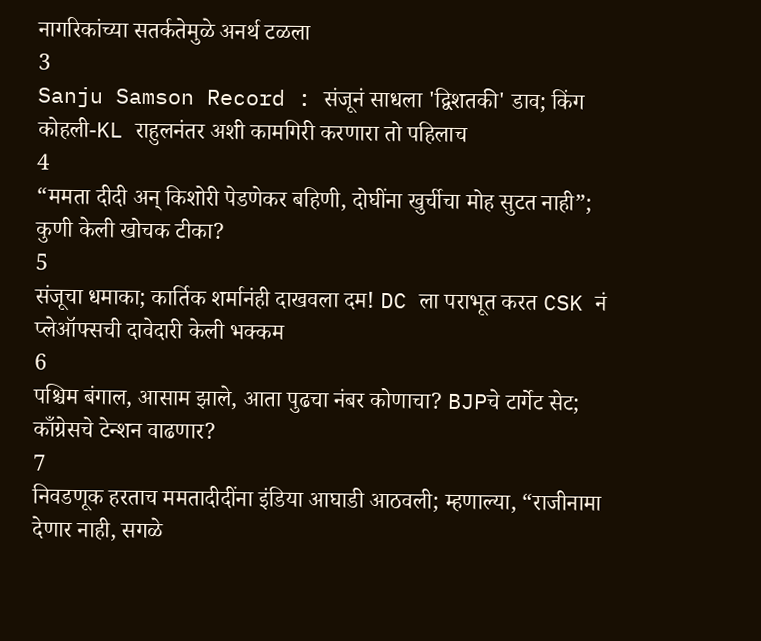नागरिकांच्या सतर्कतेमुळे अनर्थ टळला
3
Sanju Samson Record : संजूनं साधला 'द्विशतकी' डाव; किंग कोहली-KL राहुलनंतर अशी कामगिरी करणारा तो पहिलाच
4
“ममता दीदी अन् किशोरी पेडणेकर बहिणी, दोघींना खुर्चीचा मोह सुटत नाही”; कुणी केली खोचक टीका?
5
संजूचा धमाका; कार्तिक शर्मानंही दाखवला दम! DC ला पराभूत करत CSK नं प्लेऑफ्सची दावेदारी केली भक्कम
6
पश्चिम बंगाल, आसाम झाले, आता पुढचा नंबर कोणाचा? BJPचे टार्गेट सेट; काँग्रेसचे टेन्शन वाढणार?
7
निवडणूक हरताच ममतादीदींना इंडिया आघाडी आठवली; म्हणाल्या, “राजीनामा देणार नाही, सगळे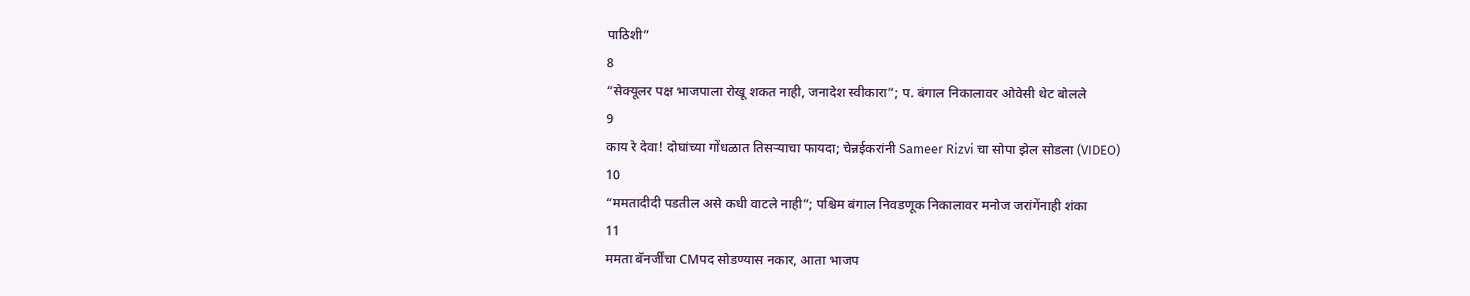पाठिशी”
8
“सेक्यूलर पक्ष भाजपाला रोखू शकत नाही, जनादेश स्वीकारा”; प. बंगाल निकालावर ओवेसी थेट बोलले
9
काय रे देवा! दोघांच्या गोंधळात तिसऱ्याचा फायदा; चेन्नईकरांनी Sameer Rizvi चा सोपा झेल सोडला (VIDEO)
10
“ममतादीदी पडतील असे कधी वाटले नाही”; पश्चिम बंगाल निवडणूक निकालावर मनोज जरांगेंनाही शंका
11
ममता बॅनर्जींचा CMपद सोडण्यास नकार, आता भाजप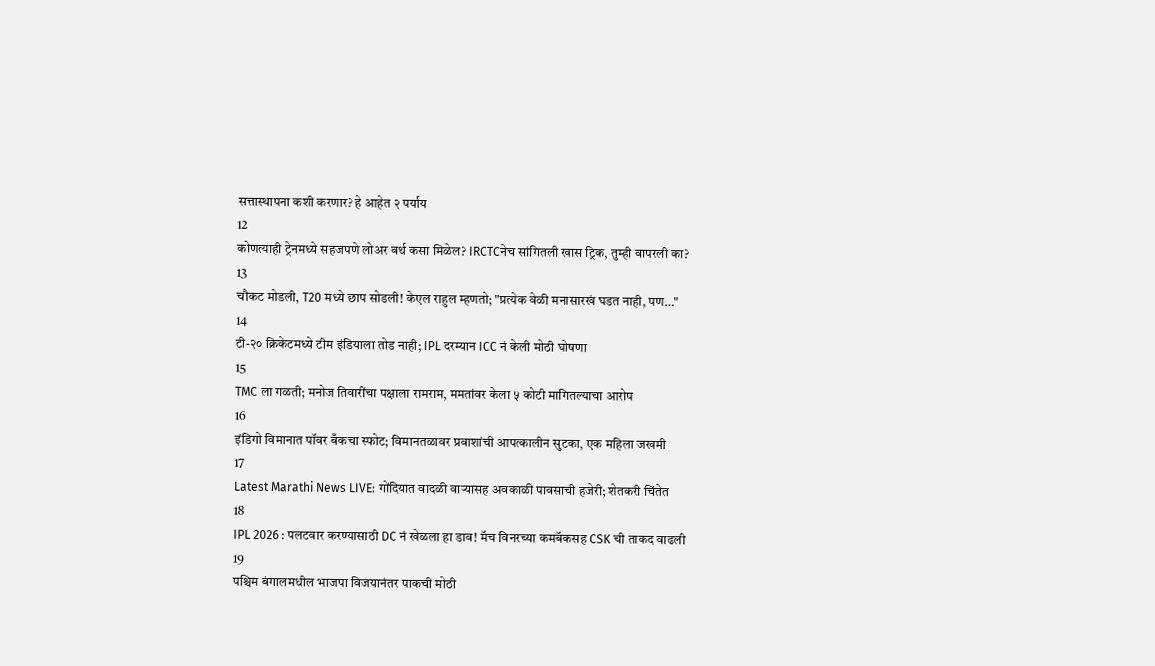सत्तास्थापना कशी करणार? हे आहेत २ पर्याय
12
कोणत्याही ट्रेनमध्ये सहजपणे लोअर बर्थ कसा मिळेल? IRCTCनेच सांगितली खास ट्रिक, तुम्ही वापरली का?
13
चौकट मोडली, T20 मध्ये छाप सोडली! केएल राहुल म्हणतो; "प्रत्येक वेळी मनासारखं घडत नाही, पण…"
14
टी-२० क्रिकेटमध्ये टीम इंडियाला तोड नाही; IPL दरम्यान ICC नं केली मोठी घोषणा
15
TMC ला गळती; मनोज तिवारींचा पक्षाला रामराम, ममतांवर केला ५ कोटी मागितल्याचा आरोप
16
इंडिगो विमानात पॉवर बँकचा स्फोट; विमानतळावर प्रवाशांची आपत्कालीन सुटका, एक महिला जखमी
17
Latest Marathi News LIVE: गोंदियात वादळी वाऱ्यासह अवकाळी पावसाची हजेरी; शेतकरी चिंतेत
18
IPL 2026 : पलटवार करण्यासाठी DC नं खेळला हा डाव! मॅच विनरच्या कमबॅकसह CSK ची ताकद वाढली
19
पश्चिम बंगालमधील भाजपा विजयानंतर पाकची मोठी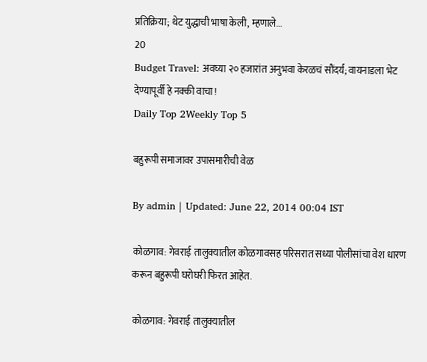प्रतिक्रिया; थेट युद्धाची भाषा केली, म्हणाले...
20
Budget Travel: अवघ्या २० हजारांत अनुभवा केरळचं सौंदर्य; वायनाडला भेट देण्यापूर्वी हे नक्की वाचा!
Daily Top 2Weekly Top 5

बहुरूपी समाजावर उपासमारीची वेळ

By admin | Updated: June 22, 2014 00:04 IST

कोळगाव: गेवराई तालुक्यातील कोळगावसह परिसरात सध्या पोलीसांचा वेश धारण करून बहुरूपी घरोघरी फिरत आहेत.

कोळगाव: गेवराई तालुक्यातील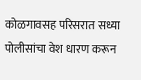कोळगावसह परिसरात सध्या पोलीसांचा वेश धारण करून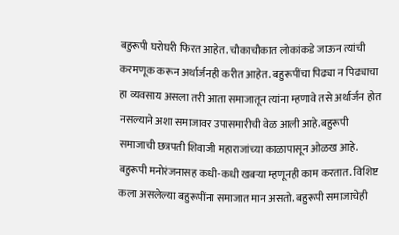बहुरूपी घरोघरी फिरत आहेत. चौकाचौकात लोकांकडे जाऊन त्यांची करमणूक करून अर्थार्जनही करीत आहेत. बहुरूपींचा पिढ्या न पिढ्याचा हा व्यवसाय असला तरी आता समाजातून त्यांना म्हणावे तसे अर्थार्जन होत नसल्याने अशा समाजावर उपासमारीची वेळ आली आहे.बहुरूपी समाजाची छत्रपती शिवाजी महाराजांच्या काळापासून ओळख आहे. बहुरूपी मनोरंजनासह कधी-कधी खबऱ्या म्हणूनही काम करतात. विशिष्ट कला असलेल्या बहुरूपींना समाजात मान असतो. बहुरूपी समाजाचेही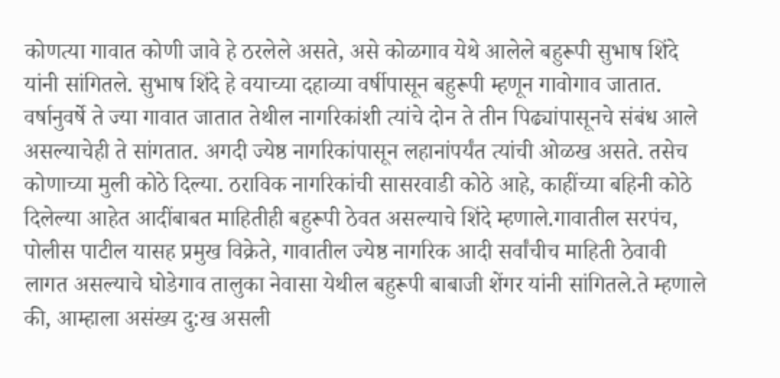कोणत्या गावात कोणी जावे हे ठरलेले असते, असे कोळगाव येथे आलेले बहुरूपी सुभाष शिंदे यांनी सांगितले. सुभाष शिंदे हे वयाच्या दहाव्या वर्षीपासून बहुरूपी म्हणून गावोगाव जातात. वर्षानुवर्षे ते ज्या गावात जातात तेथील नागरिकांशी त्यांचे दोन ते तीन पिढ्यांपासूनचे संबंध आले असल्याचेही ते सांगतात. अगदी ज्येष्ठ नागरिकांपासून लहानांपर्यंत त्यांची ओळख असते. तसेच कोणाच्या मुली कोठे दिल्या. ठराविक नागरिकांची सासरवाडी कोठे आहे, काहींच्या बहिनी कोठे दिलेल्या आहेत आदींबाबत माहितीही बहुरूपी ठेवत असल्याचे शिंदे म्हणाले.गावातील सरपंच, पोलीस पाटील यासह प्रमुख विक्रेते, गावातील ज्येष्ठ नागरिक आदी सर्वांचीच माहिती ठेवावी लागत असल्याचे घोडेगाव तालुका नेवासा येथील बहुरूपी बाबाजी शेंगर यांनी सांगितले.ते म्हणाले की, आम्हाला असंख्य दु:ख असली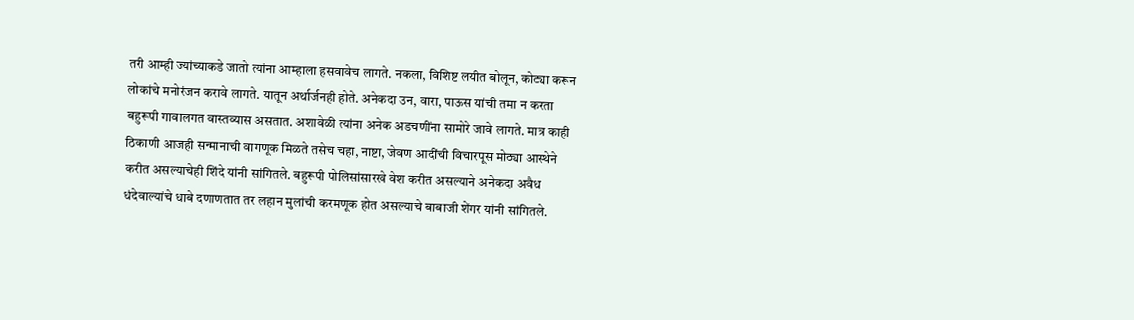तरी आम्ही ज्यांच्याकडे जातो त्यांना आम्हाला हसवावेच लागते. नकला, विशिष्ट लयीत बोलून, कोट्या करून लोकांचे मनोरंजन करावे लागते. यातून अर्थार्जनही होते. अनेकदा उन, वारा, पाऊस यांची तमा न करता बहुरूपी गावालगत वास्तव्यास असतात. अशावेळी त्यांना अनेक अडचणींना सामोरे जावे लागते. मात्र काही ठिकाणी आजही सन्मानाची वागणूक मिळते तसेच चहा, नाष्टा, जेवण आदींची विचारपूस मोठ्या आस्थेने करीत असल्याचेही शिंदे यांनी सांगितले. बहुरूपी पोलिसांसारखे वेश करीत असल्याने अनेकदा अवैध धंदेवाल्यांचे धाबे दणाणतात तर लहान मुलांची करमणूक होत असल्याचे बाबाजी शेंगर यांनी सांगितले.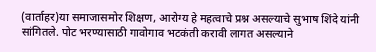(वार्ताहर)या समाजासमोर शिक्षण, आरोग्य हे महत्वाचे प्रश्न असल्याचे सुभाष शिंदे यांनी सांगितले. पोट भरण्यासाठी गावोगाव भटकंती करावी लागत असल्याने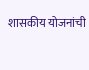शासकीय योजनांची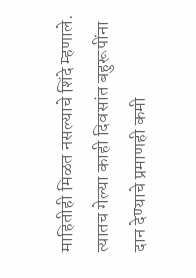माहितीही मिळत नसल्याचे शिंदे म्हणाले. त्यातच गेल्या काही दिवसांत बहुरूपींना दान देण्याचे प्रमाणही कमी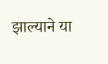झाल्याने या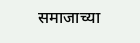समाजाच्या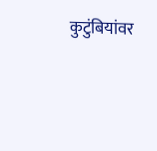कुटुंबियांवर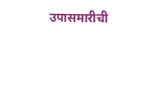उपासमारीची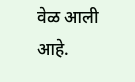वेळ आली आहे.